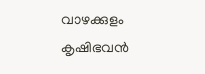വാഴക്കുളം കൃഷിഭവൻ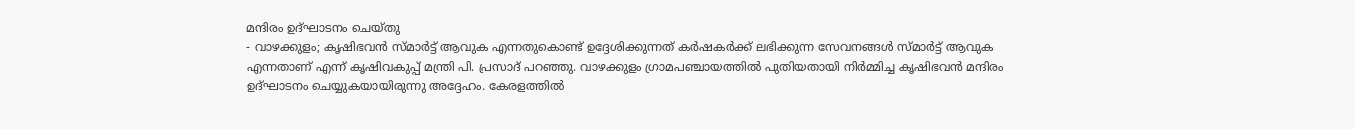മന്ദിരം ഉദ്ഘാടനം ചെയ്തു
- വാഴക്കുളം; കൃഷിഭവൻ സ്മാർട്ട് ആവുക എന്നതുകൊണ്ട് ഉദ്ദേശിക്കുന്നത് കർഷകർക്ക് ലഭിക്കുന്ന സേവനങ്ങൾ സ്മാർട്ട് ആവുക എന്നതാണ് എന്ന് കൃഷിവകുപ്പ് മന്ത്രി പി. പ്രസാദ് പറഞ്ഞു. വാഴക്കുളം ഗ്രാമപഞ്ചായത്തിൽ പുതിയതായി നിർമ്മിച്ച കൃഷിഭവൻ മന്ദിരം ഉദ്ഘാടനം ചെയ്യുകയായിരുന്നു അദ്ദേഹം. കേരളത്തിൽ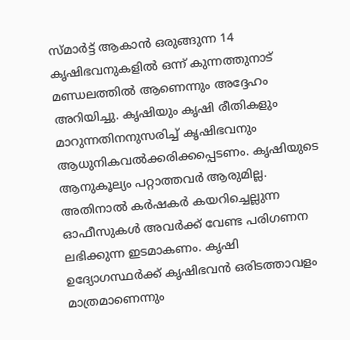സ്മാർട്ട് ആകാൻ ഒരുങ്ങുന്ന 14 കൃഷിഭവനുകളിൽ ഒന്ന് കുന്നത്തുനാട് മണ്ഡലത്തിൽ ആണെന്നും അദ്ദേഹം അറിയിച്ചു. കൃഷിയും കൃഷി രീതികളും മാറുന്നതിനനുസരിച്ച് കൃഷിഭവനും ആധുനികവൽക്കരിക്കപ്പെടണം. കൃഷിയുടെ ആനുകൂല്യം പറ്റാത്തവർ ആരുമില്ല. അതിനാൽ കർഷകർ കയറിച്ചെല്ലുന്ന ഓഫീസുകൾ അവർക്ക് വേണ്ട പരിഗണന ലഭിക്കുന്ന ഇടമാകണം. കൃഷി ഉദ്യോഗസ്ഥർക്ക് കൃഷിഭവൻ ഒരിടത്താവളം മാത്രമാണെന്നും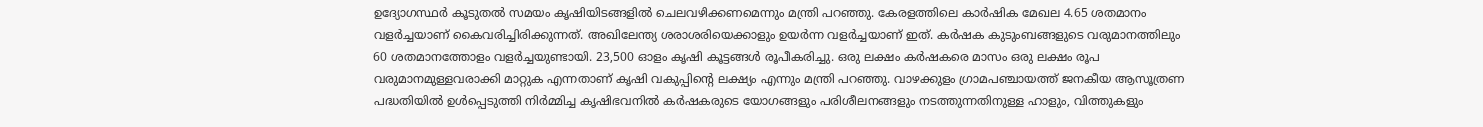ഉദ്യോഗസ്ഥർ കൂടുതൽ സമയം കൃഷിയിടങ്ങളിൽ ചെലവഴിക്കണമെന്നും മന്ത്രി പറഞ്ഞു. കേരളത്തിലെ കാർഷിക മേഖല 4.65 ശതമാനം വളർച്ചയാണ് കൈവരിച്ചിരിക്കുന്നത്. അഖിലേന്ത്യ ശരാശരിയെക്കാളും ഉയർന്ന വളർച്ചയാണ് ഇത്. കർഷക കുടുംബങ്ങളുടെ വരുമാനത്തിലും 60 ശതമാനത്തോളം വളർച്ചയുണ്ടായി. 23,500 ഓളം കൃഷി കൂട്ടങ്ങൾ രൂപീകരിച്ചു. ഒരു ലക്ഷം കർഷകരെ മാസം ഒരു ലക്ഷം രൂപ വരുമാനമുള്ളവരാക്കി മാറ്റുക എന്നതാണ് കൃഷി വകുപ്പിൻ്റെ ലക്ഷ്യം എന്നും മന്ത്രി പറഞ്ഞു. വാഴക്കുളം ഗ്രാമപഞ്ചായത്ത് ജനകീയ ആസൂത്രണ പദ്ധതിയിൽ ഉൾപ്പെടുത്തി നിർമ്മിച്ച കൃഷിഭവനിൽ കർഷകരുടെ യോഗങ്ങളും പരിശീലനങ്ങളും നടത്തുന്നതിനുള്ള ഹാളും, വിത്തുകളും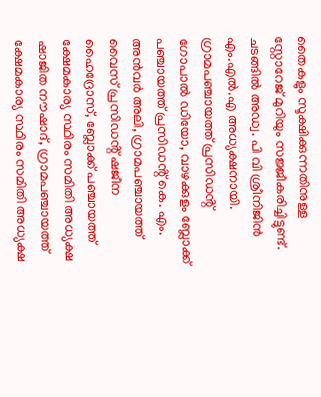തൈകളും സൂക്ഷിക്കുന്നതിനുള്ള സ്റ്റോറേജ് മുറിയും സജ്ജീകരിച്ചിട്ടുണ്ട്. ചടങ്ങിൽ അഡ്വ. പി വി ശ്രീനിജിൻ എം.എൽ.എ അധ്യക്ഷനായി. ഗ്രാമപഞ്ചായത്ത് പ്രസിഡൻ്റ് ഗോപാൽ ഡിയോ, വാഴക്കുളം ബ്ലോക്ക് പഞ്ചായത്ത് പ്രസിഡൻ്റ് കെ. എം. അൻവർ അലി, ഗ്രാമപഞ്ചായത്ത് വൈസ് പ്രസിഡൻ്റ് ഷജീന ഹൈദ്രോസ്, ബ്ലോക്ക് പഞ്ചായത്ത് ക്ഷേമകാര്യ സ്ഥിരം സമിതി അധ്യക്ഷ ഷാജിത നൗഷാദ്, ഗ്രാമപഞ്ചായത്ത് ക്ഷേമകാര്യ സ്ഥിരം സമിതി അധ്യക്ഷ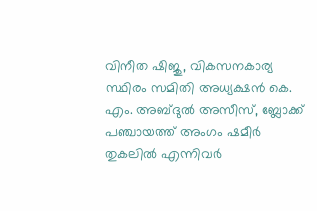വിനീത ഷിജു, വികസനകാര്യ സ്ഥിരം സമിതി അധ്യക്ഷൻ കെ. എം. അബ്ദുൽ അസീസ്, ബ്ലോക്ക് പഞ്ചായത്ത് അംഗം ഷമീർ തുകലിൽ എന്നിവർ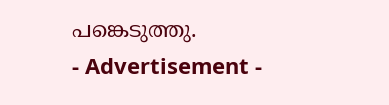പങ്കെടുത്തു.
- Advertisement -